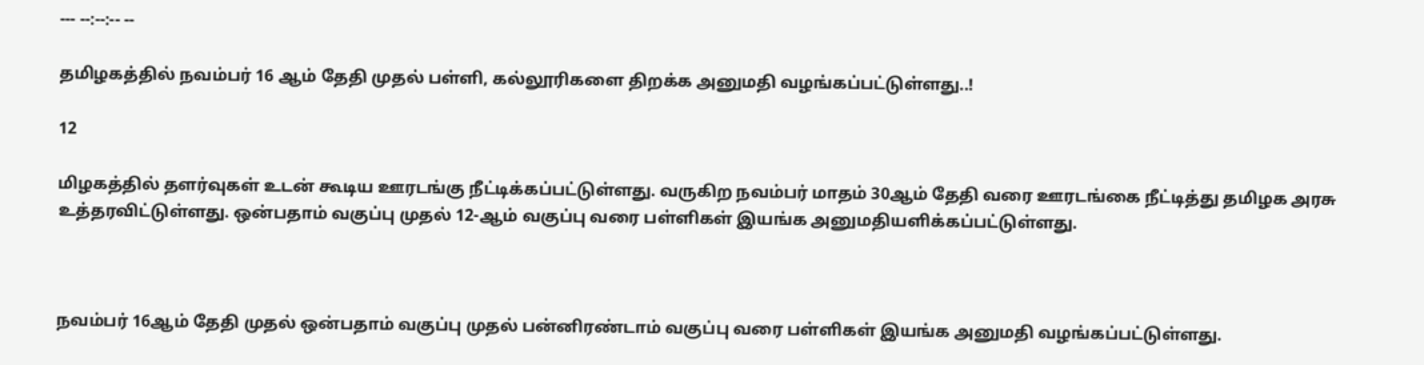--- --:--:-- --

தமிழகத்தில் நவம்பர் 16 ஆம் தேதி முதல் பள்ளி, கல்லூரிகளை திறக்க அனுமதி வழங்கப்பட்டுள்ளது..!

12

மிழகத்தில் தளர்வுகள் உடன் கூடிய ஊரடங்கு நீட்டிக்கப்பட்டுள்ளது. வருகிற நவம்பர் மாதம் 30ஆம் தேதி வரை ஊரடங்கை நீட்டித்து தமிழக அரசு உத்தரவிட்டுள்ளது. ஒன்பதாம் வகுப்பு முதல் 12-ஆம் வகுப்பு வரை பள்ளிகள் இயங்க அனுமதியளிக்கப்பட்டுள்ளது.



நவம்பர் 16ஆம் தேதி முதல் ஒன்பதாம் வகுப்பு முதல் பன்னிரண்டாம் வகுப்பு வரை பள்ளிகள் இயங்க அனுமதி வழங்கப்பட்டுள்ளது.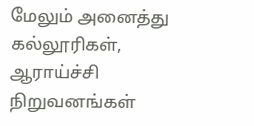மேலும் அனைத்து கல்லூரிகள், ஆராய்ச்சி நிறுவனங்கள்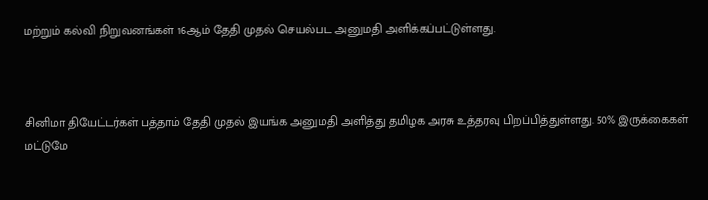மற்றும் கல்வி நிறுவனங்கள் 16ஆம் தேதி முதல் செயல்பட அனுமதி அளிக்கப்பட்டுள்ளது.



சினிமா தியேட்டர்கள் பத்தாம் தேதி முதல் இயங்க அனுமதி அளித்து தமிழக அரசு உத்தரவு பிறப்பித்துள்ளது. 50% இருக்கைகள் மட்டுமே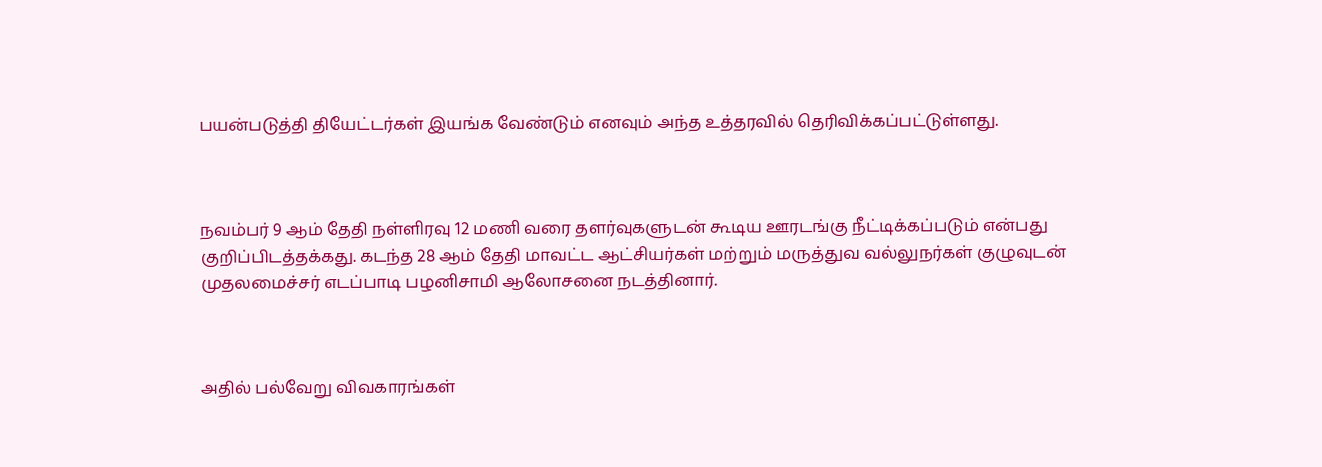பயன்படுத்தி தியேட்டர்கள் இயங்க வேண்டும் எனவும் அந்த உத்தரவில் தெரிவிக்கப்பட்டுள்ளது.



நவம்பர் 9 ஆம் தேதி நள்ளிரவு 12 மணி வரை தளர்வுகளுடன் கூடிய ஊரடங்கு நீட்டிக்கப்படும் என்பது குறிப்பிடத்தக்கது. கடந்த 28 ஆம் தேதி மாவட்ட ஆட்சியர்கள் மற்றும் மருத்துவ வல்லுநர்கள் குழுவுடன் முதலமைச்சர் எடப்பாடி பழனிசாமி ஆலோசனை நடத்தினார்.



அதில் பல்வேறு விவகாரங்கள்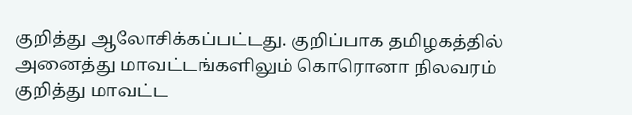குறித்து ஆலோசிக்கப்பட்டது. குறிப்பாக தமிழகத்தில் அனைத்து மாவட்டங்களிலும் கொரொனா நிலவரம் குறித்து மாவட்ட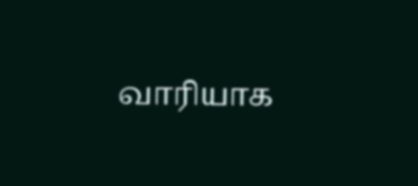வாரியாக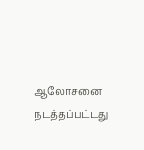ஆலோசனை நடத்தப்பட்டது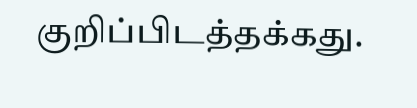குறிப்பிடத்தக்கது.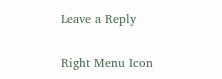Leave a Reply

Right Menu Icon